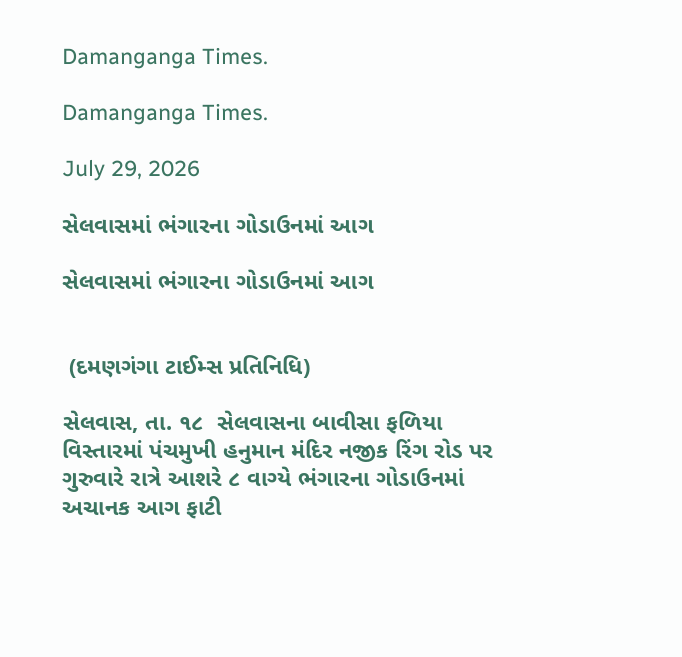Damanganga Times.

Damanganga Times.

July 29, 2026

સેલવાસમાં ભંગારના ગોડાઉનમાં આગ

સેલવાસમાં ભંગારના ગોડાઉનમાં આગ


 (દમણગંગા ટાઈમ્સ પ્રતિનિધિ)

સેલવાસ, તા. ૧૮  સેલવાસના બાવીસા ફળિયા વિસ્તારમાં પંચમુખી હનુમાન મંદિર નજીક રિંગ રોડ પર ગુરુવારે રાત્રે આશરે ૮ વાગ્યે ભંગારના ગોડાઉનમાં અચાનક આગ ફાટી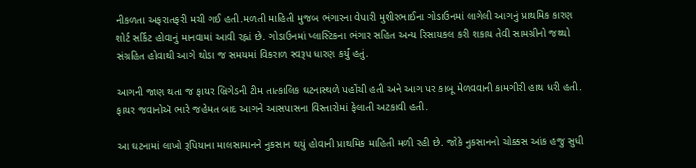નીકળતા અફરાતફરી મચી ગઈ હતી.મળતી માહિતી મુજબ ભંગારના વેપારી મુશીરભાઈના ગોડાઉનમાં લાગેલી આગનું પ્રાથમિક કારણ શોર્ટ સર્કિટ હોવાનું માનવામાં આવી રહ્નાં છે. ગોડાઉનમાં પ્લાસ્ટિકના ભંગાર સહિત અન્ય રિસાયકલ કરી શકાય તેવી સામગ્રીનો જથ્થો સંગ્રહિત હોવાથી આગે થોડા જ સમયમાં વિકરાળ સ્વરૂપ ધારણ કર્યું હતું.

આગની જાણ થતા જ ફાયર બ્રિગેડની ટીમ તાત્કાલિક ઘટનાસ્થળે પહોંચી હતી અને આગ પર કાબૂ મેળવવાની કામગીરી હાથ ધરી હતી. ફાયર જવાનોઍ ભારે જહેમત બાદ આગને આસપાસના વિસ્તારોમાં ફેલાતી અટકાવી હતી.

આ ઘટનામાં લાખો રૂપિયાના માલસામાનને નુકસાન થયું હોવાની પ્રાથમિક માહિતી મળી રહી છે. જોકે નુકસાનનો ચોક્કસ આંક હજુ સુધી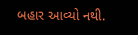બહાર આવ્યો નથી.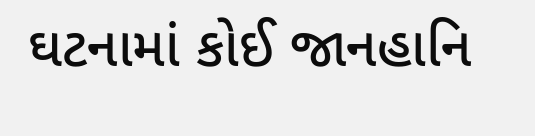ઘટનામાં કોઈ જાનહાનિ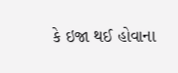કે ઇજા થઈ હોવાના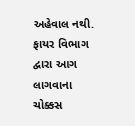અહેવાલ નથી. ફાયર વિભાગ દ્વારા આગ લાગવાના ચોક્કસ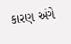કારણ અંગે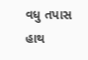વધુ તપાસ હાથ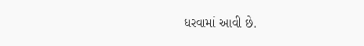ધરવામાં આવી છે.